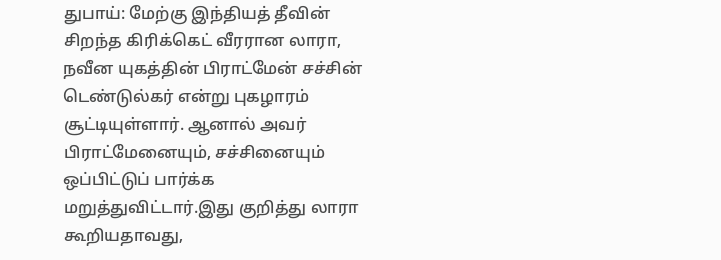துபாய்: மேற்கு இந்தியத் தீவின் சிறந்த கிரிக்கெட் வீரரான லாரா, நவீன யுகத்தின் பிராட்மேன் சச்சின் டெண்டுல்கர் என்று புகழாரம் சூட்டியுள்ளார். ஆனால் அவர் பிராட்மேனையும், சச்சினையும் ஒப்பிட்டுப் பார்க்க மறுத்துவிட்டார்.இது குறித்து லாரா கூறியதாவது,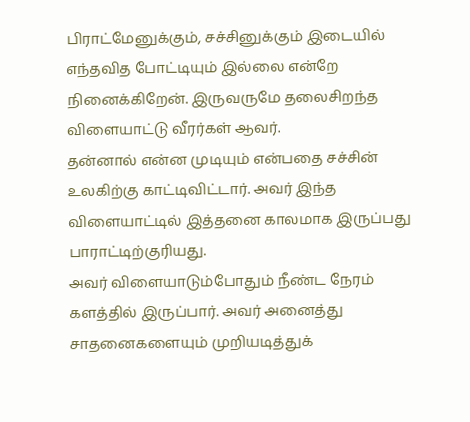பிராட்மேனுக்கும், சச்சினுக்கும் இடையில் எந்தவித போட்டியும் இல்லை என்றே நினைக்கிறேன். இருவருமே தலைசிறந்த விளையாட்டு வீரர்கள் ஆவர்.
தன்னால் என்ன முடியும் என்பதை சச்சின் உலகிற்கு காட்டிவிட்டார். அவர் இந்த விளையாட்டில் இத்தனை காலமாக இருப்பது பாராட்டிற்குரியது.
அவர் விளையாடும்போதும் நீண்ட நேரம் களத்தில் இருப்பார். அவர் அனைத்து சாதனைகளையும் முறியடித்துக்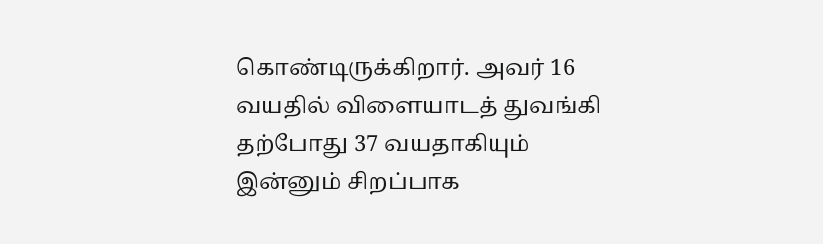கொண்டிருக்கிறார். அவர் 16 வயதில் விளையாடத் துவங்கி தற்போது 37 வயதாகியும் இன்னும் சிறப்பாக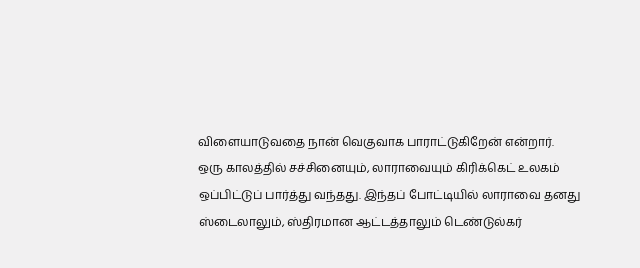விளையாடுவதை நான் வெகுவாக பாராட்டுகிறேன் என்றார்.
ஒரு காலத்தில் சச்சினையும், லாராவையும் கிரிக்கெட் உலகம் ஒப்பிட்டுப் பார்த்து வந்தது. இந்தப் போட்டியில் லாராவை தனது ஸ்டைலாலும், ஸ்திரமான ஆட்டத்தாலும் டெண்டுல்கர்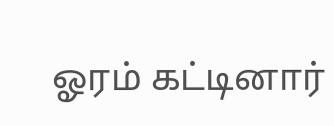ஓரம் கட்டினார்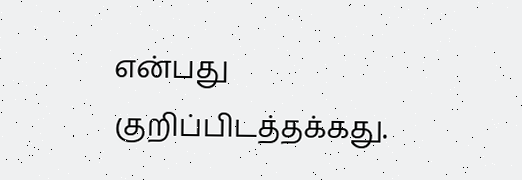என்பது குறிப்பிடத்தக்கது.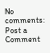No comments:
Post a Comment